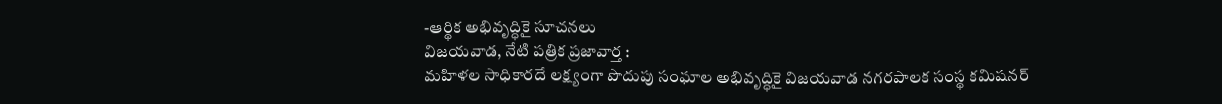-ఆర్థిక అభివృద్ధికై సూచనలు
విజయవాడ, నేటి పత్రిక ప్రజావార్త :
మహిళల సాధికారదే లక్ష్యంగా పొదుపు సంఘాల అభివృద్ధికై విజయవాడ నగరపాలక సంస్థ కమిషనర్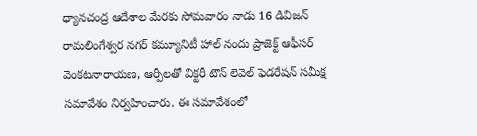ధ్యానచంద్ర ఆదేశాల మేరకు సోమవారం నాడు 16 డివిజన్ రామలింగేశ్వర నగర్ కమ్యూనిటీ హాల్ నందు ప్రాజెక్ట్ ఆఫీసర్ వెంకటనారాయణ, ఆర్పీలతో విక్టరీ టౌన్ లెవెల్ ఫెడరేషన్ సమీక్ష సమావేశం నిర్వహించారు. ఈ సమావేశంలో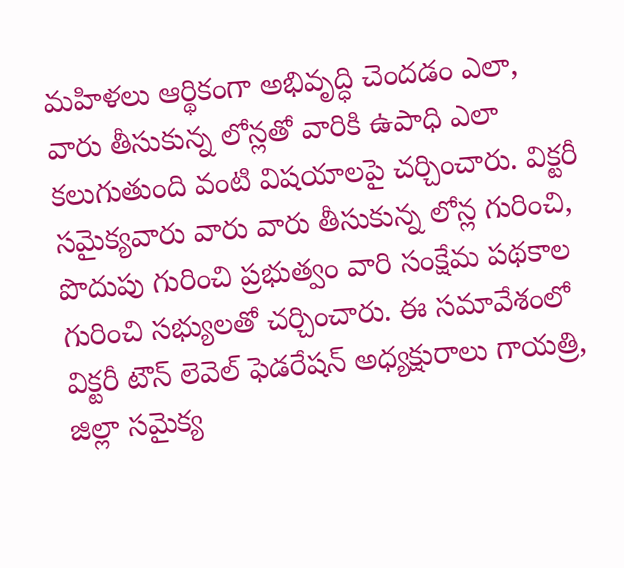మహిళలు ఆర్థికంగా అభివృద్ధి చెందడం ఎలా, వారు తీసుకున్న లోన్లతో వారికి ఉపాధి ఎలా కలుగుతుంది వంటి విషయాలపై చర్చించారు. విక్టరీ సమైక్యవారు వారు వారు తీసుకున్న లోన్ల గురించి, పొదుపు గురించి ప్రభుత్వం వారి సంక్షేమ పథకాల గురించి సభ్యులతో చర్చించారు. ఈ సమావేశంలో విక్టరీ టౌన్ లెవెల్ ఫెడరేషన్ అధ్యక్షురాలు గాయత్రి, జిల్లా సమైక్య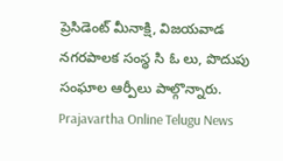ప్రెసిడెంట్ మీనాక్షి, విజయవాడ నగరపాలక సంస్థ సి ఓ లు, పొదుపు సంఘాల ఆర్పీలు పాల్గొన్నారు.
Prajavartha Online Telugu News